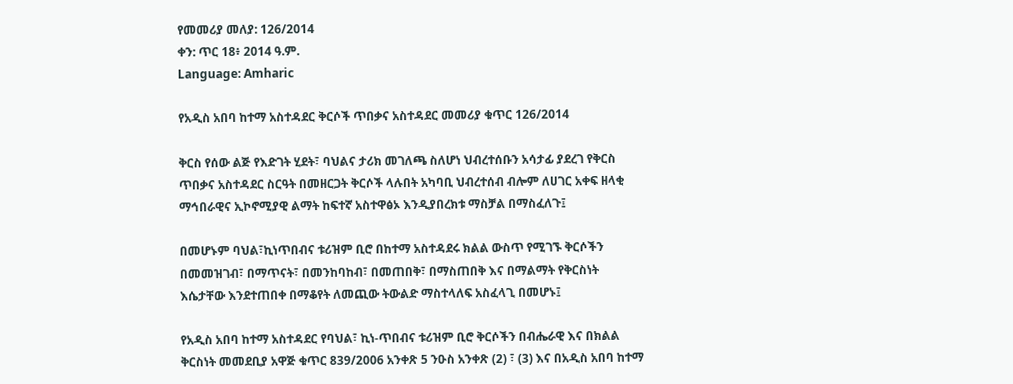የመመሪያ መለያ: 126/2014
ቀን: ጥር 18፥ 2014 ዓ.ም.
Language: Amharic

የአዲስ አበባ ከተማ አስተዳደር ቅርሶች ጥበቃና አስተዳደር መመሪያ ቁጥር 126/2014

ቅርስ የሰው ልጅ የእድገት ሂደት፣ ባህልና ታሪክ መገለጫ ስለሆነ ህብረተሰቡን አሳታፊ ያደረገ የቅርስ ጥበቃና አስተዳደር ስርዓት በመዘርጋት ቅርሶች ላሉበት አካባቢ ህብረተሰብ ብሎም ለሀገር አቀፍ ዘላቂ ማኅበራዊና ኢኮኖሚያዊ ልማት ከፍተኛ አስተዋፅኦ እንዲያበረክቱ ማስቻል በማስፈለጉ፤

በመሆኑም ባህል፣ኪነጥበብና ቱሪዝም ቢሮ በከተማ አስተዳደሩ ክልል ውስጥ የሚገኙ ቅርሶችን በመመዝገብ፣ በማጥናት፣ በመንከባከብ፣ በመጠበቅ፣ በማስጠበቅ እና በማልማት የቅርስነት እሴታቸው እንደተጠበቀ በማቆየት ለመጪው ትውልድ ማስተላለፍ አስፈላጊ በመሆኑ፤

የአዲስ አበባ ከተማ አስተዳደር የባህል፣ ኪነ-ጥበብና ቱሪዝም ቢሮ ቅርሶችን በብሔራዊ እና በክልል ቅርስነት መመደቢያ አዋጅ ቁጥር 839/2006 አንቀጽ 5 ንዑስ አንቀጽ (2) ፣ (3) እና በአዲስ አበባ ከተማ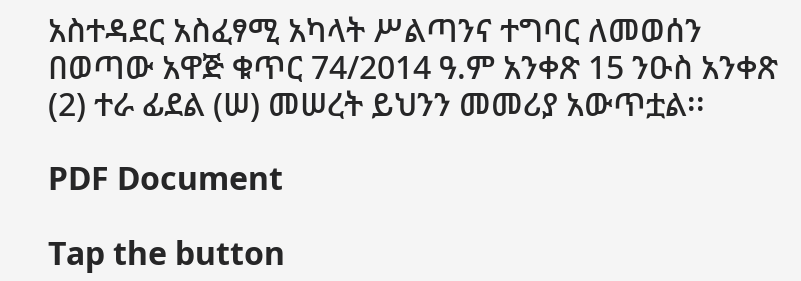አስተዳደር አስፈፃሚ አካላት ሥልጣንና ተግባር ለመወሰን በወጣው አዋጅ ቁጥር 74/2014 ዓ.ም አንቀጽ 15 ንዑስ አንቀጽ (2) ተራ ፊደል (ሠ) መሠረት ይህንን መመሪያ አውጥቷል፡፡

PDF Document

Tap the button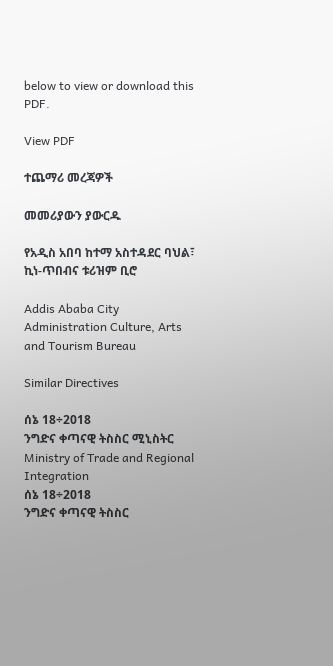below to view or download this PDF.

View PDF

ተጨማሪ መረጃዎች

መመሪያውን ያውርዱ

የአዲስ አበባ ከተማ አስተዳደር ባህል፣ ኪነ-ጥበብና ቱሪዝም ቢሮ

Addis Ababa City Administration Culture, Arts and Tourism Bureau

Similar Directives

ሰኔ 18÷2018
ንግድና ቀጣናዊ ትስስር ሚኒስትር
Ministry of Trade and Regional Integration
ሰኔ 18÷2018
ንግድና ቀጣናዊ ትስስር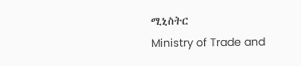ሚኒስትር
Ministry of Trade and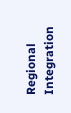Regional Integration